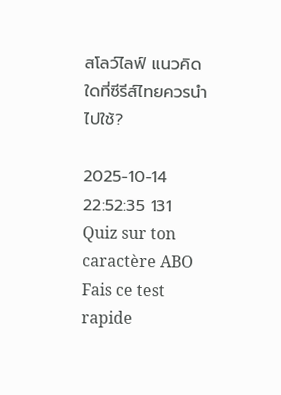สโลว์ไลฟ์ แนวคิดใดที่ซีรีส์ไทยควรนำไปใช้?

2025-10-14 22:52:35 131
Quiz sur ton caractère ABO
Fais ce test rapide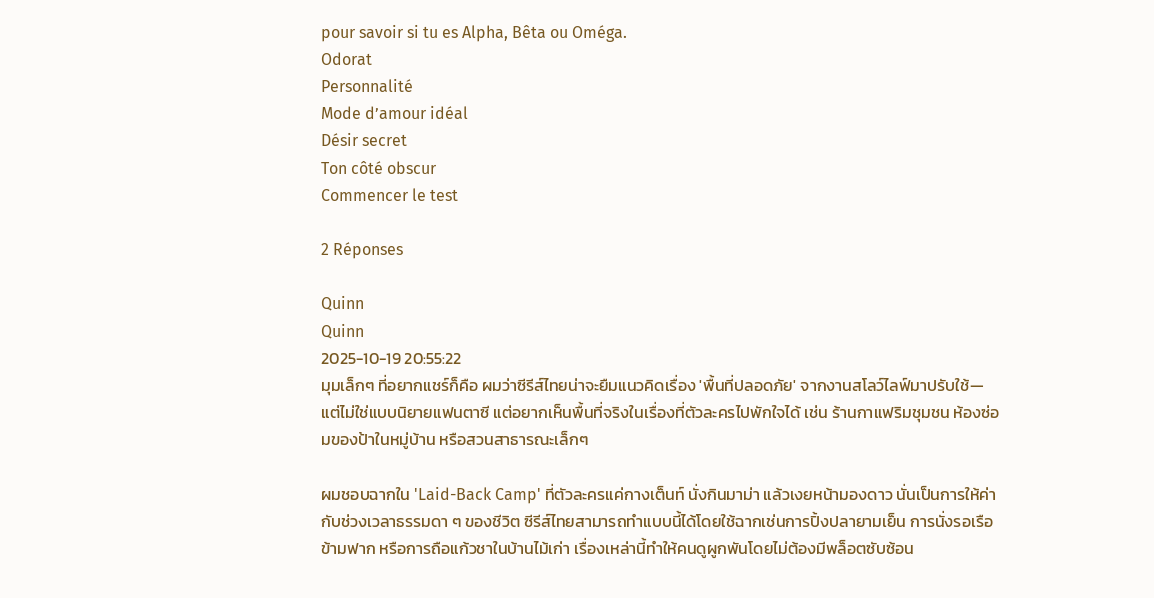pour savoir si tu es Alpha, Bêta ou Oméga.
Odorat
Personnalité
Mode d’amour idéal
Désir secret
Ton côté obscur
Commencer le test

2 Réponses

Quinn
Quinn
2025-10-19 20:55:22
มุมเล็กๆ ที่อยากแชร์ก็คือ ผมว่าซีรีส์ไทยน่าจะยืมแนวคิดเรื่อง 'พื้นที่ปลอดภัย' จากงานสโลว์ไลฟ์มาปรับใช้—แต่ไม่ใช่แบบนิยายแฟนตาซี แต่อยากเห็นพื้นที่จริงในเรื่องที่ตัวละครไปพักใจได้ เช่น ร้านกาแฟริมชุมชน ห้องซ่อมของป้าในหมู่บ้าน หรือสวนสาธารณะเล็กๆ

ผมชอบฉากใน 'Laid-Back Camp' ที่ตัวละครแค่กางเต็นท์ นั่งกินมาม่า แล้วเงยหน้ามองดาว นั่นเป็นการให้ค่ากับช่วงเวลาธรรมดา ๆ ของชีวิต ซีรีส์ไทยสามารถทำแบบนี้ได้โดยใช้ฉากเช่นการปิ้งปลายามเย็น การนั่งรอเรือข้ามฟาก หรือการถือแก้วชาในบ้านไม้เก่า เรื่องเหล่านี้ทำให้คนดูผูกพันโดยไม่ต้องมีพล็อตซับซ้อน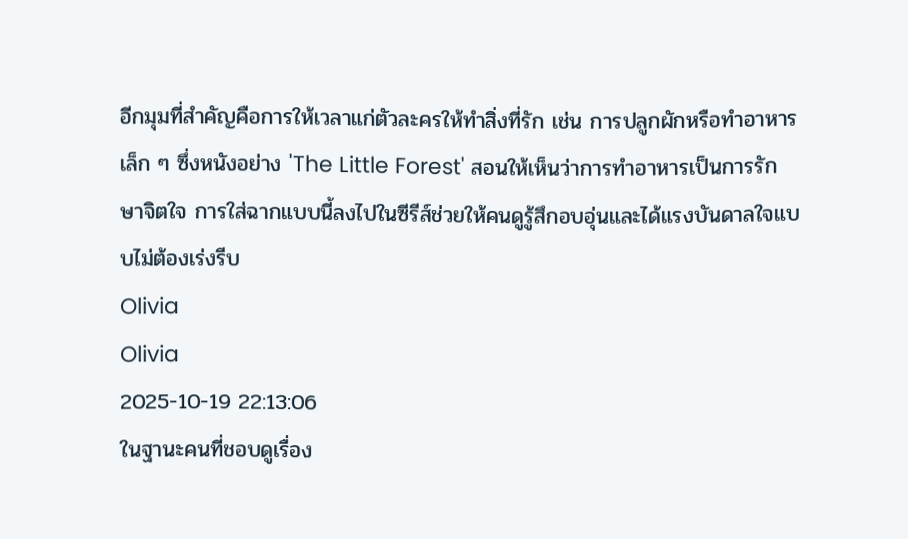อีกมุมที่สำคัญคือการให้เวลาแก่ตัวละครให้ทำสิ่งที่รัก เช่น การปลูกผักหรือทำอาหารเล็ก ๆ ซึ่งหนังอย่าง 'The Little Forest' สอนให้เห็นว่าการทำอาหารเป็นการรักษาจิตใจ การใส่ฉากแบบนี้ลงไปในซีรีส์ช่วยให้คนดูรู้สึกอบอุ่นและได้แรงบันดาลใจแบบไม่ต้องเร่งรีบ
Olivia
Olivia
2025-10-19 22:13:06
ในฐานะคนที่ชอบดูเรื่อง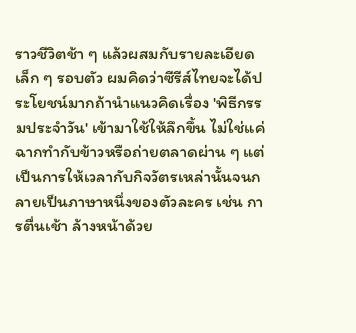ราวชีวิตช้า ๆ แล้วผสมกับรายละเอียดเล็ก ๆ รอบตัว ผมคิดว่าซีรีส์ไทยจะได้ประโยชน์มากถ้านำแนวคิดเรื่อง 'พิธีกรรมประจำวัน' เข้ามาใช้ให้ลึกขึ้น ไม่ใช่แค่ฉากทำกับข้าวหรือถ่ายตลาดผ่าน ๆ แต่เป็นการให้เวลากับกิจวัตรเหล่านั้นจนกลายเป็นภาษาหนึ่งของตัวละคร เช่น การตื่นเช้า ล้างหน้าด้วย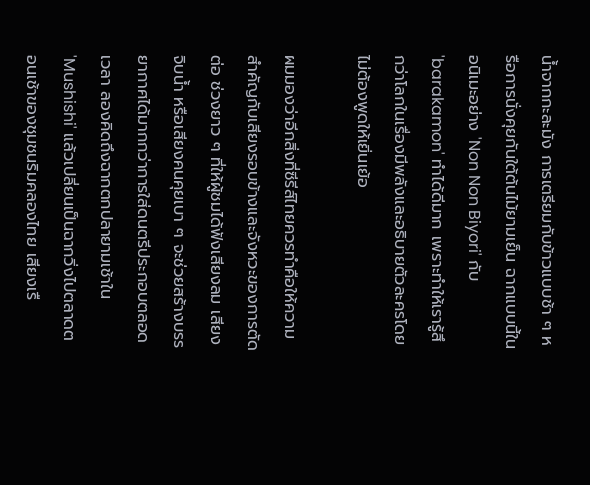น้ำจากกะละมัง การเตรียมกับข้าวแบบช้า ๆ หรือการนั่งคุยกันใต้ต้นไม้ยามเย็น ฉากแบบนี้ในอนิเมะอย่าง 'Non Non Biyori' กับ 'barakamon' ทำได้ดีมาก เพราะทำให้เรารู้สึกว่าโลกในเรื่องมีพลังและอธิบายตัวละครโดยไม่ต้องพูดให้เยิ่นเย้อ

ผมมองว่าอีกสิ่งที่ซีรีส์ไทยควรทำคือให้ความสำคัญกับเสียงรอบข้างและจังหวะของการตัดต่อ ช่วงยาว ๆ ที่ให้ผู้ชมได้ฟังเสียงลม เสียงจิบน้ำ หรือเสียงคนคุยเบา ๆ จะช่วยสร้างบรรยากาศได้มากกว่าการใส่ดนตรีประกอบตลอดเวลา ลองคิดถึงฉากตกปลายามเช้าใน 'Mushishi' แล้วเปลี่ยนเป็นฉากวิ่งไปตลาดตอนเช้าของชุมชนริมคลองไทย เสียงเรื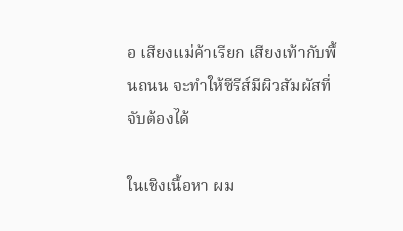อ เสียงแม่ค้าเรียก เสียงเท้ากับพื้นถนน จะทำให้ซีรีส์มีผิวสัมผัสที่จับต้องได้

ในเชิงเนื้อหา ผม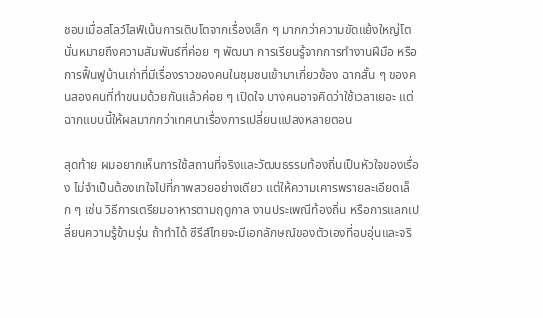ชอบเมื่อสโลว์ไลฟ์เน้นการเติบโตจากเรื่องเล็ก ๆ มากกว่าความขัดแย้งใหญ่โต นั่นหมายถึงความสัมพันธ์ที่ค่อย ๆ พัฒนา การเรียนรู้จากการทำงานฝีมือ หรือการฟื้นฟูบ้านเก่าที่มีเรื่องราวของคนในชุมชนเข้ามาเกี่ยวข้อง ฉากสั้น ๆ ของคนสองคนที่ทำขนมด้วยกันแล้วค่อย ๆ เปิดใจ บางคนอาจคิดว่าใช้เวลาเยอะ แต่ฉากแบบนี้ให้ผลมากกว่าเทศนาเรื่องการเปลี่ยนแปลงหลายตอน

สุดท้าย ผมอยากเห็นการใช้สถานที่จริงและวัฒนธรรมท้องถิ่นเป็นหัวใจของเรื่อง ไม่จำเป็นต้องเทใจไปที่ภาพสวยอย่างเดียว แต่ให้ความเคารพรายละเอียดเล็ก ๆ เช่น วิธีการเตรียมอาหารตามฤดูกาล งานประเพณีท้องถิ่น หรือการแลกเปลี่ยนความรู้ข้ามรุ่น ถ้าทำได้ ซีรีส์ไทยจะมีเอกลักษณ์ของตัวเองที่อบอุ่นและจริ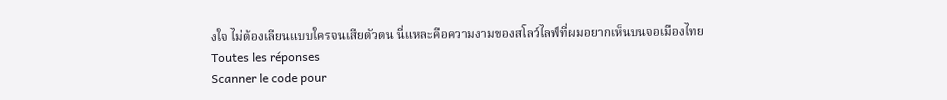งใจ ไม่ต้องเลียนแบบใครจนเสียตัวตน นี่แหละคือความงามของสโลว์ไลฟ์ที่ผมอยากเห็นบนจอเมืองไทย
Toutes les réponses
Scanner le code pour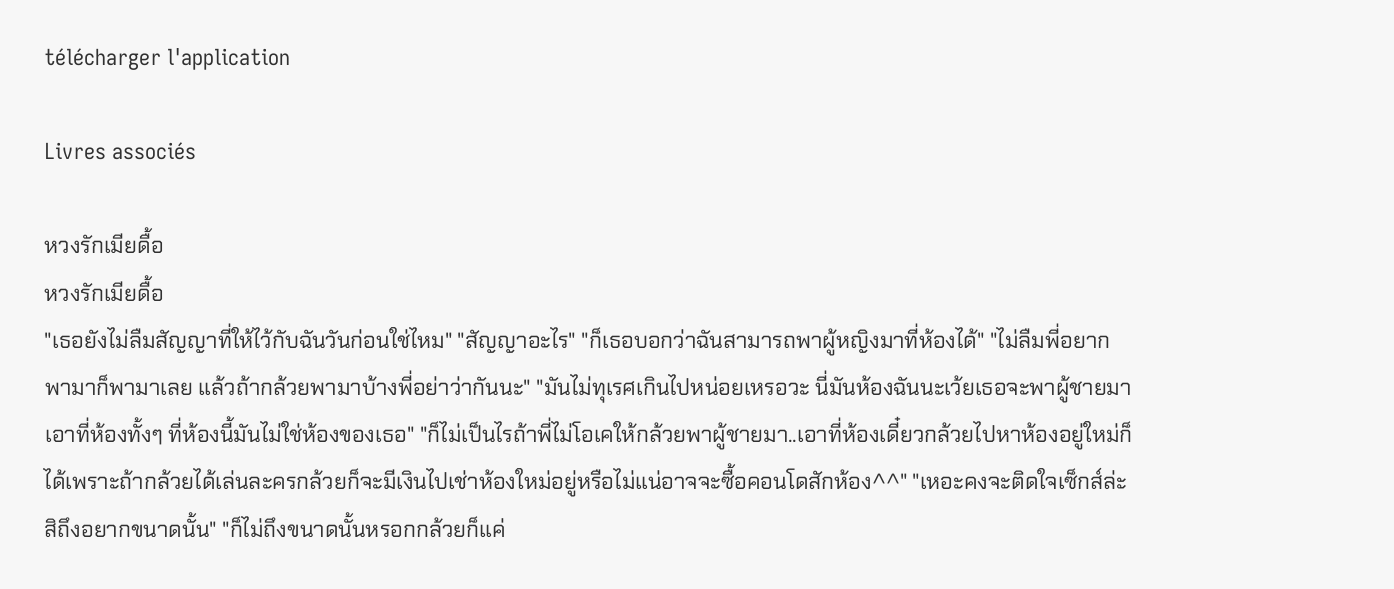télécharger l'application

Livres associés

หวงรักเมียดื้อ
หวงรักเมียดื้อ
"เธอยังไม่ลืมสัญญาที่ให้ไว้กับฉันวันก่อนใช่ไหม" "สัญญาอะไร" "ก็เธอบอกว่าฉันสามารถพาผู้หญิงมาที่ห้องได้" "ไม่ลืมพี่อยากพามาก็พามาเลย แล้วถ้ากล้วยพามาบ้างพี่อย่าว่ากันนะ" "มันไม่ทุเรศเกินไปหน่อยเหรอวะ นี่มันห้องฉันนะเว้ยเธอจะพาผู้ชายมาเอาที่ห้องทั้งๆ ที่ห้องนี้มันไม่ใช่ห้องของเธอ" "ก็ไม่เป็นไรถ้าพี่ไม่โอเคให้กล้วยพาผู้ชายมา..เอาที่ห้องเดี๋ยวกล้วยไปหาห้องอยู่ใหม่ก็ได้เพราะถ้ากล้วยได้เล่นละครกล้วยก็จะมีเงินไปเช่าห้องใหม่อยู่หรือไม่แน่อาจจะซื้อคอนโดสักห้อง^^" "เหอะคงจะติดใจเซ็กส์ล่ะสิถึงอยากขนาดนั้น" "ก็ไม่ถึงขนาดนั้นหรอกกล้วยก็แค่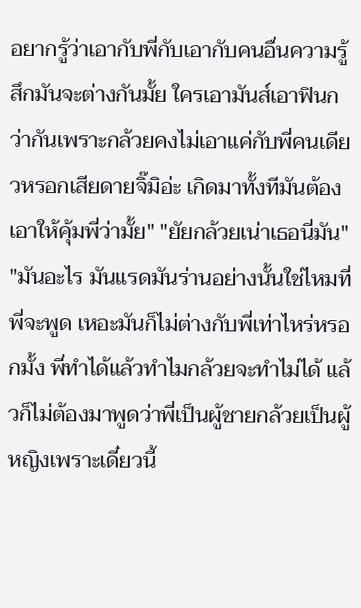อยากรู้ว่าเอากับพี่กับเอากับคนอื่นความรู้สึกมันจะต่างกันมั้ย ใครเอามันส์เอาฟินกว่ากันเพราะกล้วยคงไม่เอาแค่กับพี่คนเดียวหรอกเสียดายจิ๊มิอ่ะ เกิดมาทั้งทีมันต้องเอาให้คุ้มพี่ว่ามั้ย" "ยัยกล้วยเน่าเธอนี่มัน" "มันอะไร มันแรดมันร่านอย่างนั้นใช่ไหมที่พี่จะพูด เหอะมันก็ไม่ต่างกับพี่เท่าไหร่หรอกมั้ง พี่ทำได้แล้วทำไมกล้วยจะทำไม่ได้ แล้วก็ไม่ต้องมาพูดว่าพี่เป็นผู้ชายกล้วยเป็นผู้หญิงเพราะเดี๋ยวนี้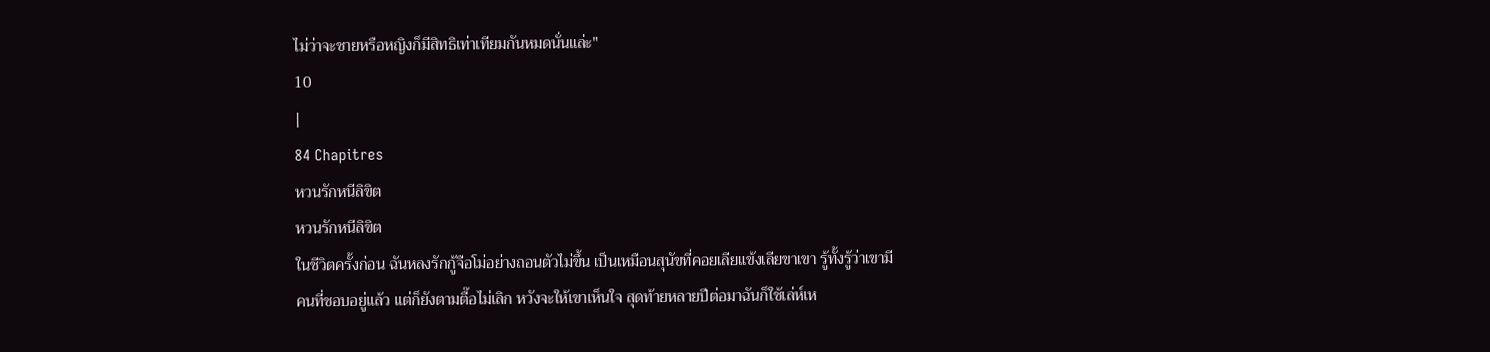ไม่ว่าจะชายหรือหญิงก็มีสิทธิเท่าเทียมกันหมดนั่นแล่ะ"
10
|
84 Chapitres
หวนรักหนีลิขิต
หวนรักหนีลิขิต
ในชีวิตครั้งก่อน ฉันหลงรักกู้จือโม่อย่างถอนตัวไม่ขึ้น เป็นเหมือนสุนัขที่คอยเลียแข้งเลียขาเขา รู้ทั้งรู้ว่าเขามีคนที่ชอบอยู่แล้ว แต่ก็ยังตามตื๊อไม่เลิก หวังจะให้เขาเห็นใจ สุดท้ายหลายปีต่อมาฉันก็ใช้เล่ห์เห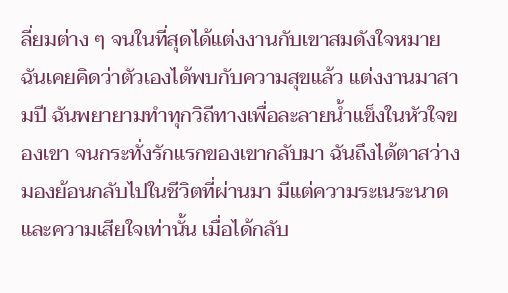ลี่ยมต่าง ๆ จนในที่สุดได้แต่งงานกับเขาสมดังใจหมาย ฉันเคยคิดว่าตัวเองได้พบกับความสุขแล้ว แต่งงานมาสามปี ฉันพยายามทำทุกวิถีทางเพื่อละลายน้ำแข็งในหัวใจของเขา จนกระทั่งรักแรกของเขากลับมา ฉันถึงได้ตาสว่าง มองย้อนกลับไปในชีวิตที่ผ่านมา มีแต่ความระเนระนาดและความเสียใจเท่านั้น เมื่อได้กลับ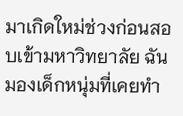มาเกิดใหม่ช่วงก่อนสอบเข้ามหาวิทยาลัย ฉันมองเด็กหนุ่มที่เคยทำ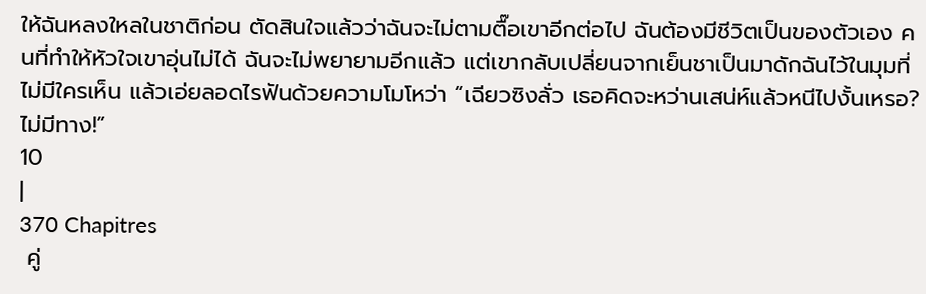ให้ฉันหลงใหลในชาติก่อน ตัดสินใจแล้วว่าฉันจะไม่ตามตื๊อเขาอีกต่อไป ฉันต้องมีชีวิตเป็นของตัวเอง คนที่ทำให้หัวใจเขาอุ่นไม่ได้ ฉันจะไม่พยายามอีกแล้ว แต่เขากลับเปลี่ยนจากเย็นชาเป็นมาดักฉันไว้ในมุมที่ไม่มีใครเห็น แล้วเอ่ยลอดไรฟันด้วยความโมโหว่า “เฉียวซิงลั่ว เธอคิดจะหว่านเสน่ห์แล้วหนีไปงั้นเหรอ? ไม่มีทาง!”
10
|
370 Chapitres
 คู่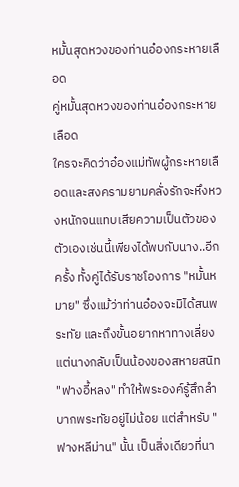หมั้นสุดหวงของท่านอ๋องกระหายเลือด
คู่หมั้นสุดหวงของท่านอ๋องกระหายเลือด
ใครจะคิดว่าอ๋องแม่ทัพผู้กระหายเลือดและสงครามยามคลั่งรักจะหึงหวงหนักจนแทบเสียความเป็นตัวของตัวเองเช่นนี้เพียงได้พบกับนาง..อีกครั้ง ทั้งคู่ได้รับราชโองการ "หมั้นหมาย" ซึ่งแม้ว่าท่านอ๋องจะมิได้สนพระทัย และถึงขั้นอยากหาทางเลี่ยง แต่นางกลับเป็นน้องของสหายสนิท "ฟางอี้หลง" ทำให้พระองค์รู้สึกลำบากพระทัยอยู่ไม่น้อย แต่สำหรับ "ฟางหลีม่าน" นั้น เป็นสิ่งเดียวที่นา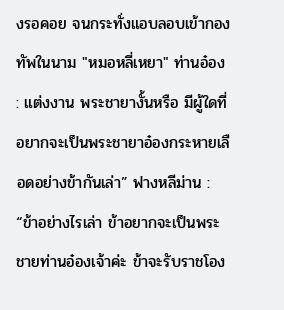งรอคอย จนกระทั่งแอบลอบเข้ากองทัพในนาม "หมอหลี่เหยา" ท่านอ๋อง : แต่งงาน พระชายางั้นหรือ มีผู้ใดที่อยากจะเป็นพระชายาอ๋องกระหายเลือดอย่างข้ากันเล่า” ฟางหลีม่าน : “ข้าอย่างไรเล่า ข้าอยากจะเป็นพระชายท่านอ๋องเจ้าค่ะ ข้าจะรับราชโอง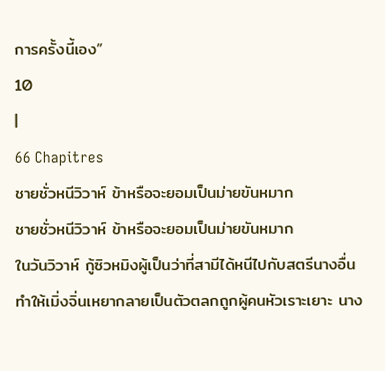การครั้งนี้เอง”
10
|
66 Chapitres
ชายชั่วหนีวิวาห์ ข้าหรือจะยอมเป็นม่ายขันหมาก
ชายชั่วหนีวิวาห์ ข้าหรือจะยอมเป็นม่ายขันหมาก
ในวันวิวาห์ กู้ซิวหมิงผู้เป็นว่าที่สามีได้หนีไปกับสตรีนางอื่น ทำให้เมิ่งจิ่นเหยากลายเป็นตัวตลกถูกผู้คนหัวเราะเยาะ นาง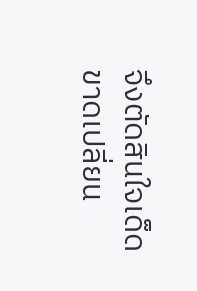จึงตัดสินใจเด็ดขาดเปลี่ยน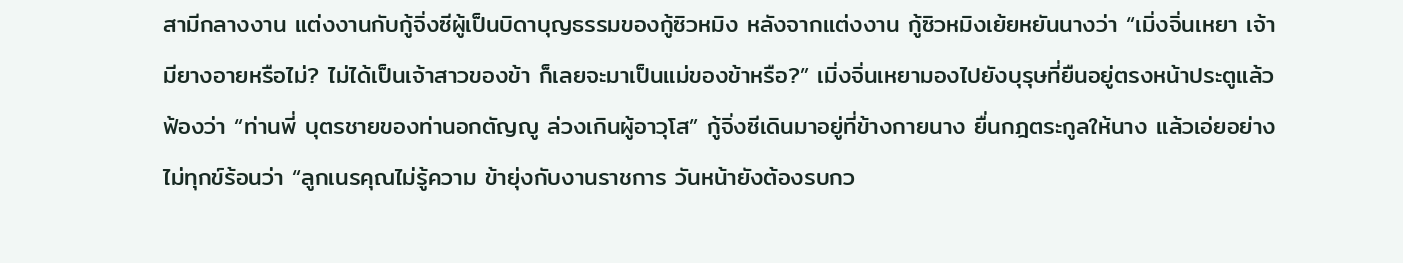สามีกลางงาน แต่งงานกับกู้จิ่งซีผู้เป็นบิดาบุญธรรมของกู้ซิวหมิง หลังจากแต่งงาน กู้ซิวหมิงเย้ยหยันนางว่า “เมิ่งจิ่นเหยา เจ้ามียางอายหรือไม่? ไม่ได้เป็นเจ้าสาวของข้า ก็เลยจะมาเป็นแม่ของข้าหรือ?” เมิ่งจิ่นเหยามองไปยังบุรุษที่ยืนอยู่ตรงหน้าประตูแล้วฟ้องว่า “ท่านพี่ บุตรชายของท่านอกตัญญู ล่วงเกินผู้อาวุโส” กู้จิ่งซีเดินมาอยู่ที่ข้างกายนาง ยื่นกฎตระกูลให้นาง แล้วเอ่ยอย่างไม่ทุกข์ร้อนว่า “ลูกเนรคุณไม่รู้ความ ข้ายุ่งกับงานราชการ วันหน้ายังต้องรบกว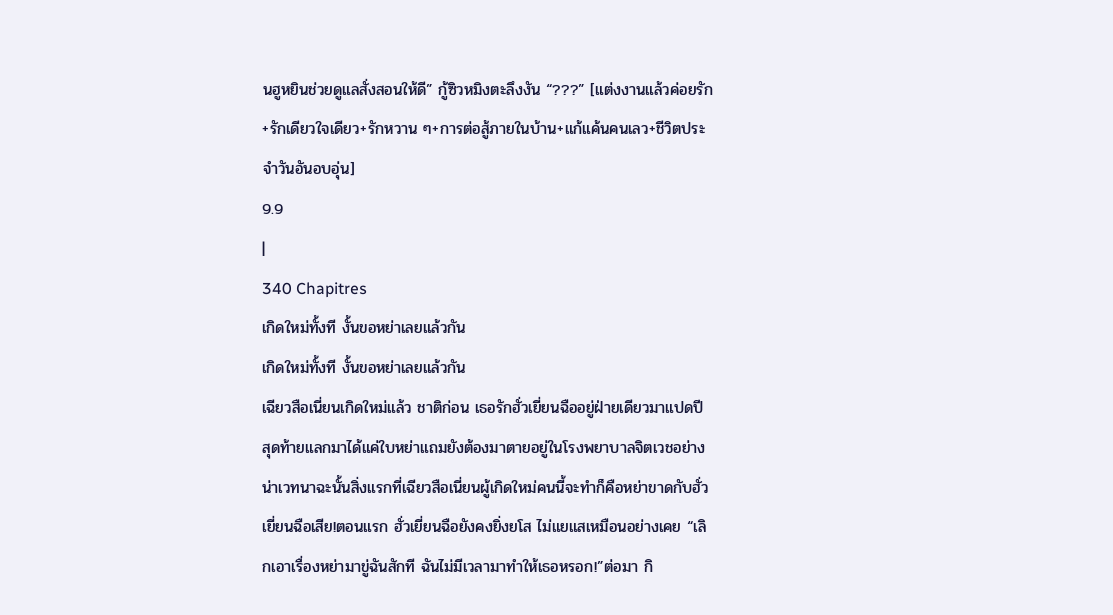นฮูหยินช่วยดูแลสั่งสอนให้ดี” กู้ซิวหมิงตะลึงงัน “???” [แต่งงานแล้วค่อยรัก+รักเดียวใจเดียว+รักหวาน ๆ+การต่อสู้ภายในบ้าน+แก้แค้นคนเลว+ชีวิตประจำวันอันอบอุ่น]
9.9
|
340 Chapitres
เกิดใหม่ทั้งที งั้นขอหย่าเลยแล้วกัน
เกิดใหม่ทั้งที งั้นขอหย่าเลยแล้วกัน
เฉียวสือเนี่ยนเกิดใหม่แล้ว ชาติก่อน เธอรักฮั่วเยี่ยนฉืออยู่ฝ่ายเดียวมาแปดปี สุดท้ายแลกมาได้แค่ใบหย่าแถมยังต้องมาตายอยู่ในโรงพยาบาลจิตเวชอย่างน่าเวทนาฉะนั้นสิ่งแรกที่เฉียวสือเนี่ยนผู้เกิดใหม่คนนี้จะทำก็คือหย่าขาดกับฮั่วเยี่ยนฉือเสีย!ตอนแรก ฮั่วเยี่ยนฉือยังคงยิ่งยโส ไม่แยแสเหมือนอย่างเคย “เลิกเอาเรื่องหย่ามาขู่ฉันสักที ฉันไม่มีเวลามาทำให้เธอหรอก!”ต่อมา กิ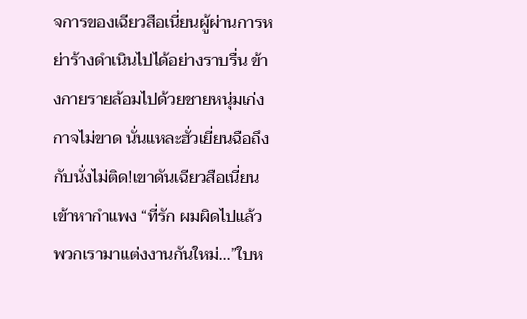จการของเฉียวสือเนี่ยนผู้ผ่านการหย่าร้างดำเนินไปได้อย่างราบรื่น ข้างกายรายล้อมไปด้วยชายหนุ่มเก่งกาจไม่ขาด นั่นแหละฮั่วเยี่ยนฉือถึงกับนั่งไม่ติด!เขาดันเฉียวสือเนี่ยนเข้าหากำแพง “ที่รัก ผมผิดไปแล้ว พวกเรามาแต่งงานกันใหม่...”ใบห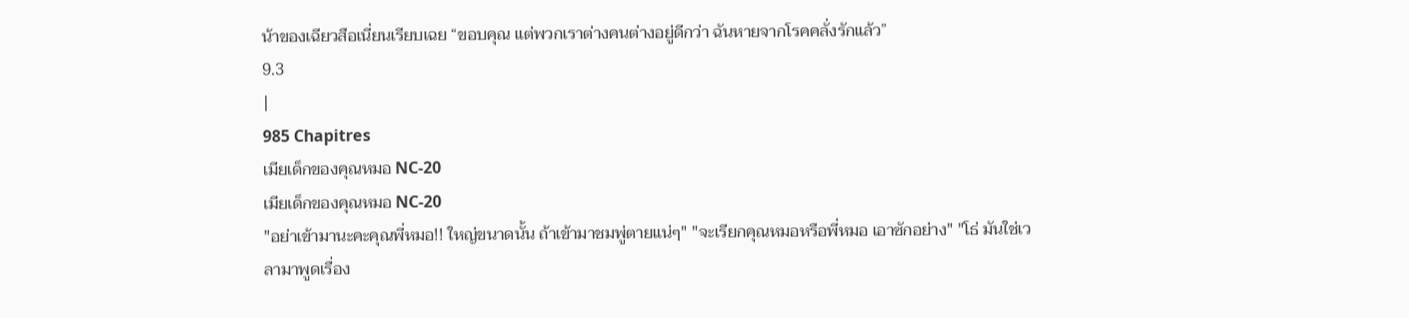น้าของเฉียวสือเนี่ยนเรียบเฉย “ขอบคุณ แต่พวกเราต่างคนต่างอยู่ดีกว่า ฉันหายจากโรคคลั่งรักแล้ว”
9.3
|
985 Chapitres
เมียเด็กของคุณหมอ NC-20
เมียเด็กของคุณหมอ NC-20
"อย่าเข้ามานะคะคุณพี่หมอ!! ใหญ่ขนาดนั้น ถ้าเข้ามาชมพู่ตายแน่ๆ" "จะเรียกคุณหมอหรือพี่หมอ เอาซักอย่าง" "โธ่ มันใช่เวลามาพูดเรื่อง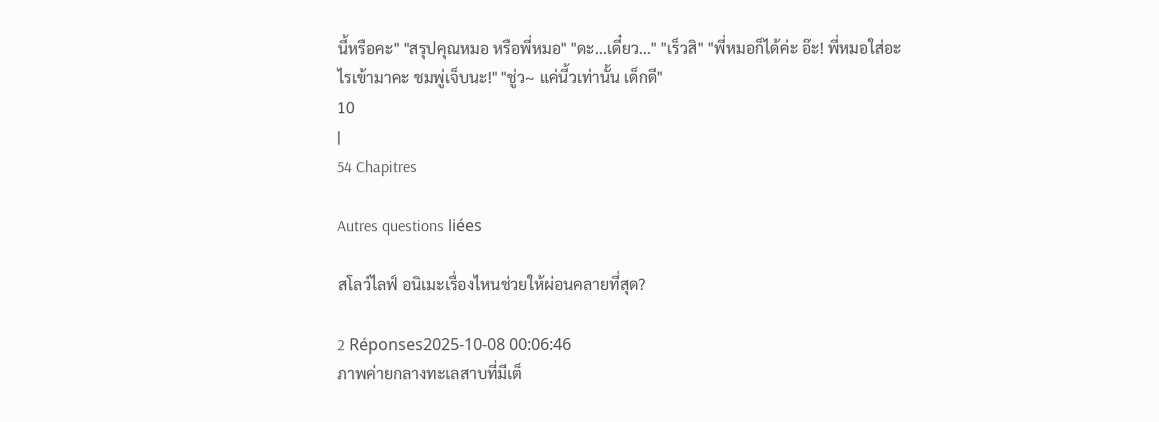นี้หรือคะ" "สรุปคุณหมอ หรือพี่หมอ" "ดะ...เดี๋ยว..." "เร็วสิ" "พี่หมอก็ได้ค่ะ อ๊ะ! พี่หมอใส่อะไรเข้ามาคะ ชมพู่เจ็บนะ!" "ชู่ว~ แค่นี้วเท่านั้น เด็กดี"
10
|
54 Chapitres

Autres questions liées

สโลว์ไลฟ์ อนิเมะเรื่องไหนช่วยให้ผ่อนคลายที่สุด?

2 Réponses2025-10-08 00:06:46
ภาพค่ายกลางทะเลสาบที่มีเต็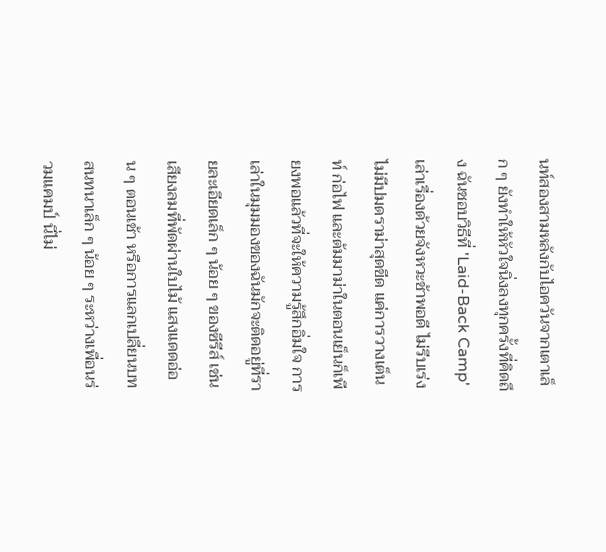นท์สองสามหลังกับไอควันจากเตาเล็ก ๆ ยังทำให้หัวใจนิ่งลงทุกครั้งที่คิดถึง ฉันชอบวิธีที่ 'Laid-Back Camp' เล่าเรื่องด้วยจังหวะช้าพอดี ไม่รีบเร่ง ไม่มีปมดราม่าสุดขีด แค่การวางเต็นท์ ก่อไฟ และต้มมาม่าในตอนเย็นก็เพียงพอแล้วที่จะให้ความรู้สึกอิ่มใจ การเล่าในมุมมองของฉันมักจะติดอยู่ที่รายละเอียดเล็ก ๆ น้อย ๆ ของซีรีส์ เช่น เสียงลมที่พัดผ่านใบไม้ แสงแดดอ่อน ๆ ตอนเช้า หรือการแลกเปลี่ยนบทสนทนาเล็ก ๆ น้อย ๆ ระหว่างเพื่อนร่วมแคมป์ นี่ไม่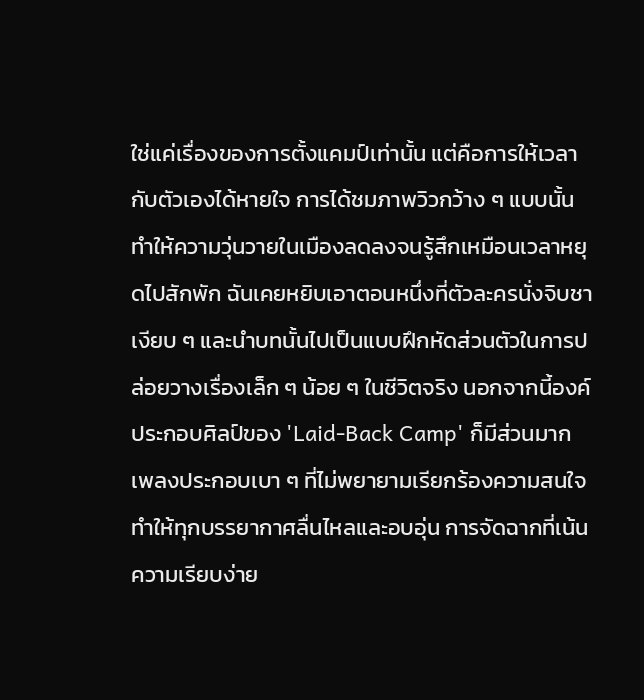ใช่แค่เรื่องของการตั้งแคมป์เท่านั้น แต่คือการให้เวลากับตัวเองได้หายใจ การได้ชมภาพวิวกว้าง ๆ แบบนั้นทำให้ความวุ่นวายในเมืองลดลงจนรู้สึกเหมือนเวลาหยุดไปสักพัก ฉันเคยหยิบเอาตอนหนึ่งที่ตัวละครนั่งจิบชาเงียบ ๆ และนำบทนั้นไปเป็นแบบฝึกหัดส่วนตัวในการปล่อยวางเรื่องเล็ก ๆ น้อย ๆ ในชีวิตจริง นอกจากนี้องค์ประกอบศิลป์ของ 'Laid-Back Camp' ก็มีส่วนมาก เพลงประกอบเบา ๆ ที่ไม่พยายามเรียกร้องความสนใจ ทำให้ทุกบรรยากาศลื่นไหลและอบอุ่น การจัดฉากที่เน้นความเรียบง่าย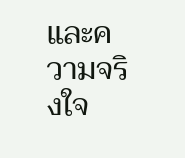และความจริงใจ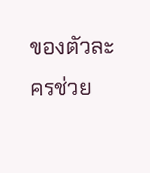ของตัวละครช่วย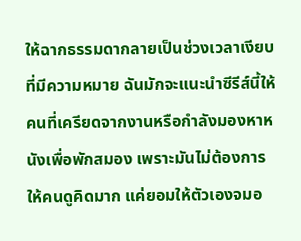ให้ฉากธรรมดากลายเป็นช่วงเวลาเงียบที่มีความหมาย ฉันมักจะแนะนำซีรีส์นี้ให้คนที่เครียดจากงานหรือกำลังมองหาหนังเพื่อพักสมอง เพราะมันไม่ต้องการให้คนดูคิดมาก แค่ยอมให้ตัวเองจมอ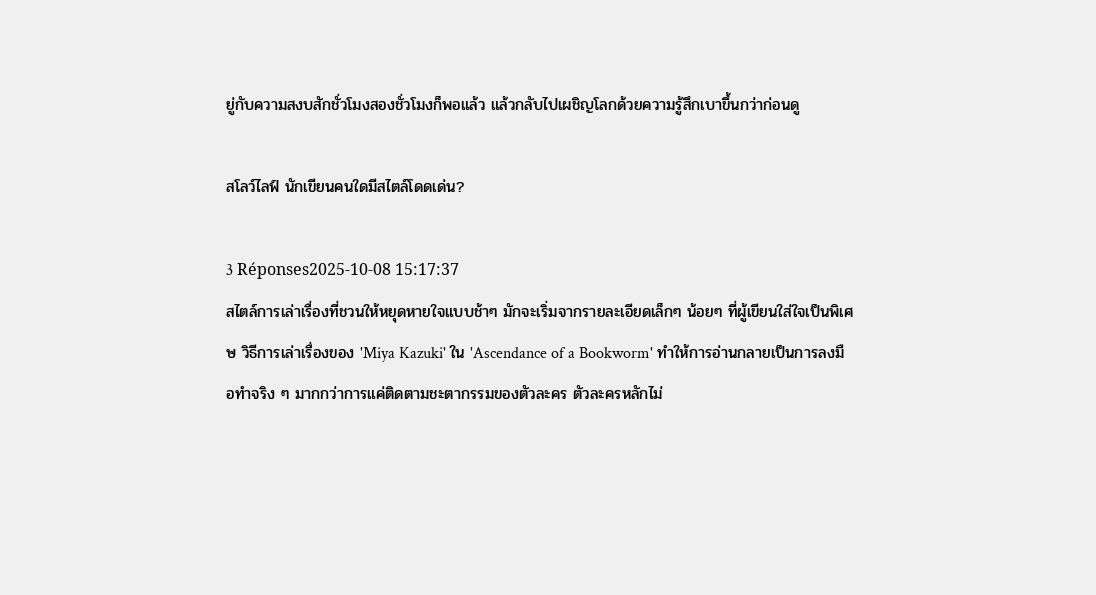ยู่กับความสงบสักชั่วโมงสองชั่วโมงก็พอแล้ว แล้วกลับไปเผชิญโลกด้วยความรู้สึกเบาขึ้นกว่าก่อนดู

สโลว์ไลฟ์ นักเขียนคนใดมีสไตล์โดดเด่น?

3 Réponses2025-10-08 15:17:37
สไตล์การเล่าเรื่องที่ชวนให้หยุดหายใจแบบช้าๆ มักจะเริ่มจากรายละเอียดเล็กๆ น้อยๆ ที่ผู้เขียนใส่ใจเป็นพิเศษ วิธีการเล่าเรื่องของ 'Miya Kazuki' ใน 'Ascendance of a Bookworm' ทำให้การอ่านกลายเป็นการลงมือทำจริง ๆ มากกว่าการแค่ติดตามชะตากรรมของตัวละคร ตัวละครหลักไม่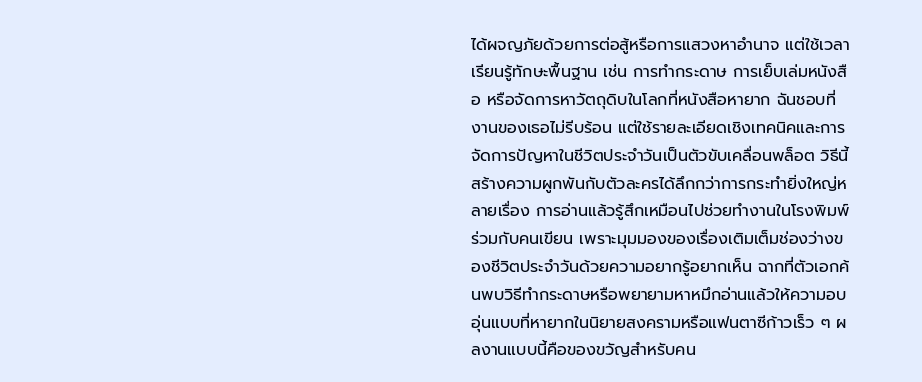ได้ผจญภัยด้วยการต่อสู้หรือการแสวงหาอำนาจ แต่ใช้เวลาเรียนรู้ทักษะพื้นฐาน เช่น การทำกระดาษ การเย็บเล่มหนังสือ หรือจัดการหาวัตถุดิบในโลกที่หนังสือหายาก ฉันชอบที่งานของเธอไม่รีบร้อน แต่ใช้รายละเอียดเชิงเทคนิคและการจัดการปัญหาในชีวิตประจำวันเป็นตัวขับเคลื่อนพล็อต วิธีนี้สร้างความผูกพันกับตัวละครได้ลึกกว่าการกระทำยิ่งใหญ่หลายเรื่อง การอ่านแล้วรู้สึกเหมือนไปช่วยทำงานในโรงพิมพ์ร่วมกับคนเขียน เพราะมุมมองของเรื่องเติมเต็มช่องว่างของชีวิตประจำวันด้วยความอยากรู้อยากเห็น ฉากที่ตัวเอกค้นพบวิธีทำกระดาษหรือพยายามหาหมึกอ่านแล้วให้ความอบอุ่นแบบที่หายากในนิยายสงครามหรือแฟนตาซีก้าวเร็ว ๆ ผลงานแบบนี้คือของขวัญสำหรับคน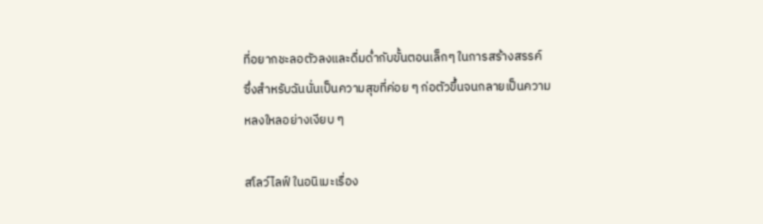ที่อยากชะลอตัวลงและดื่มด่ำกับขั้นตอนเล็กๆ ในการสร้างสรรค์ ซึ่งสำหรับฉันนั่นเป็นความสุขที่ค่อย ๆ ก่อตัวขึ้นจนกลายเป็นความหลงใหลอย่างเงียบ ๆ

สโลว์ไลฟ์ ในอนิเมะเรื่อง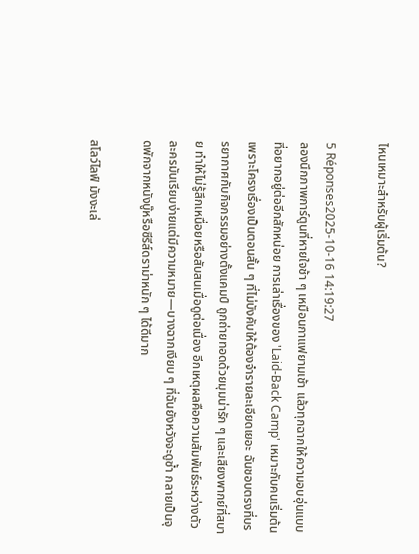ไหนเหมาะสำหรับผู้เริ่มต้น?

5 Réponses2025-10-16 14:19:27
ลองนึกภาพการ์ตูนที่หายใจช้า ๆ เหมือนกาแฟยามเช้า แล้วทุกฉากให้ความอบอุ่นแบบที่อยากอยู่ต่ออีกสักหน่อย การเล่าเรื่องของ 'Laid-Back Camp' เหมาะกับคนเริ่มต้นเพราะโครงเรื่องเป็นตอนสั้น ๆ ที่ไม่บังคับให้ต้องจำรายละเอียดเยอะ ฉันชอบตรงที่บรรยากาศกับกิจกรรมอย่างตั้งแคมป์ ถูกถ่ายทอดด้วยมุมน่ารัก ๆ และเสียงพากย์ที่สบาย ทำให้ไม่รู้สึกเหนื่อยหรือสับสนเมื่อดูต่อเนื่อง อีกเหตุผลคือความสัมพันธ์ระหว่างตัวละครมันเรียบง่ายแต่มีความหมาย—บางฉากเงียบ ๆ ที่ฉันยังหวังจะดูซ้ำ กลายเป็นจุดพักจากหนังบู๊หรือซีรีส์ดราม่าหนัก ๆ ได้ดีมาก

สโลว์ไลฟ์ มังงะเล่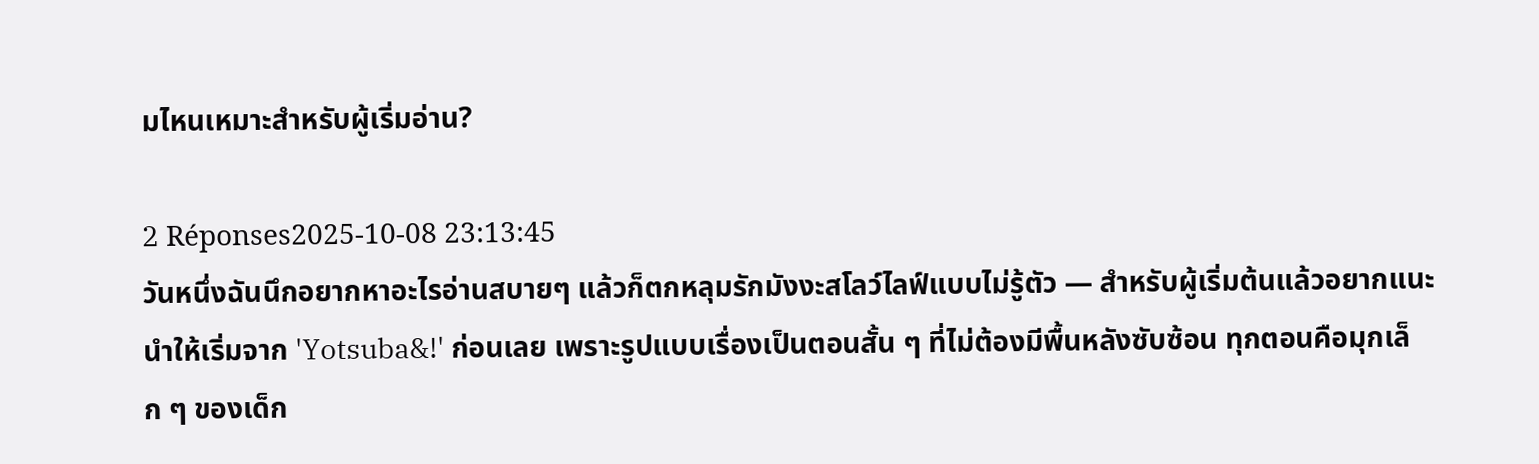มไหนเหมาะสำหรับผู้เริ่มอ่าน?

2 Réponses2025-10-08 23:13:45
วันหนึ่งฉันนึกอยากหาอะไรอ่านสบายๆ แล้วก็ตกหลุมรักมังงะสโลว์ไลฟ์แบบไม่รู้ตัว — สำหรับผู้เริ่มต้นแล้วอยากแนะนำให้เริ่มจาก 'Yotsuba&!' ก่อนเลย เพราะรูปแบบเรื่องเป็นตอนสั้น ๆ ที่ไม่ต้องมีพื้นหลังซับซ้อน ทุกตอนคือมุกเล็ก ๆ ของเด็ก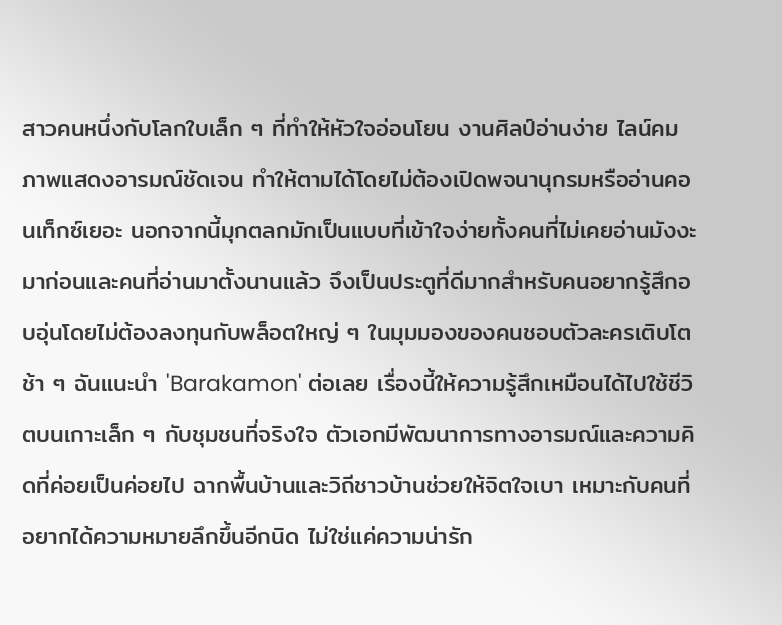สาวคนหนึ่งกับโลกใบเล็ก ๆ ที่ทำให้หัวใจอ่อนโยน งานศิลป์อ่านง่าย ไลน์คม ภาพแสดงอารมณ์ชัดเจน ทำให้ตามได้โดยไม่ต้องเปิดพจนานุกรมหรืออ่านคอนเท็กซ์เยอะ นอกจากนี้มุกตลกมักเป็นแบบที่เข้าใจง่ายทั้งคนที่ไม่เคยอ่านมังงะมาก่อนและคนที่อ่านมาตั้งนานแล้ว จึงเป็นประตูที่ดีมากสำหรับคนอยากรู้สึกอบอุ่นโดยไม่ต้องลงทุนกับพล็อตใหญ่ ๆ ในมุมมองของคนชอบตัวละครเติบโตช้า ๆ ฉันแนะนำ 'Barakamon' ต่อเลย เรื่องนี้ให้ความรู้สึกเหมือนได้ไปใช้ชีวิตบนเกาะเล็ก ๆ กับชุมชนที่จริงใจ ตัวเอกมีพัฒนาการทางอารมณ์และความคิดที่ค่อยเป็นค่อยไป ฉากพื้นบ้านและวิถีชาวบ้านช่วยให้จิตใจเบา เหมาะกับคนที่อยากได้ความหมายลึกขึ้นอีกนิด ไม่ใช่แค่ความน่ารัก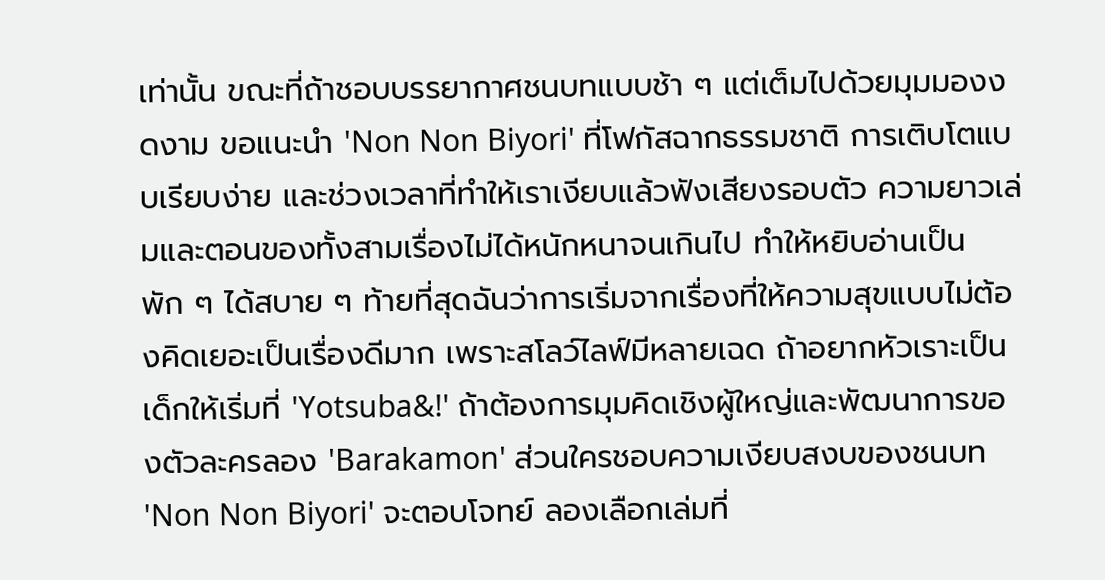เท่านั้น ขณะที่ถ้าชอบบรรยากาศชนบทแบบช้า ๆ แต่เต็มไปด้วยมุมมองงดงาม ขอแนะนำ 'Non Non Biyori' ที่โฟกัสฉากธรรมชาติ การเติบโตแบบเรียบง่าย และช่วงเวลาที่ทำให้เราเงียบแล้วฟังเสียงรอบตัว ความยาวเล่มและตอนของทั้งสามเรื่องไม่ได้หนักหนาจนเกินไป ทำให้หยิบอ่านเป็นพัก ๆ ได้สบาย ๆ ท้ายที่สุดฉันว่าการเริ่มจากเรื่องที่ให้ความสุขแบบไม่ต้องคิดเยอะเป็นเรื่องดีมาก เพราะสโลว์ไลฟ์มีหลายเฉด ถ้าอยากหัวเราะเป็นเด็กให้เริ่มที่ 'Yotsuba&!' ถ้าต้องการมุมคิดเชิงผู้ใหญ่และพัฒนาการของตัวละครลอง 'Barakamon' ส่วนใครชอบความเงียบสงบของชนบท 'Non Non Biyori' จะตอบโจทย์ ลองเลือกเล่มที่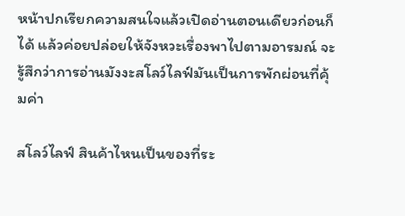หน้าปกเรียกความสนใจแล้วเปิดอ่านตอนเดียวก่อนก็ได้ แล้วค่อยปล่อยให้จังหวะเรื่องพาไปตามอารมณ์ จะรู้สึกว่าการอ่านมังงะสโลว์ไลฟ์มันเป็นการพักผ่อนที่คุ้มค่า

สโลว์ไลฟ์ สินค้าไหนเป็นของที่ระ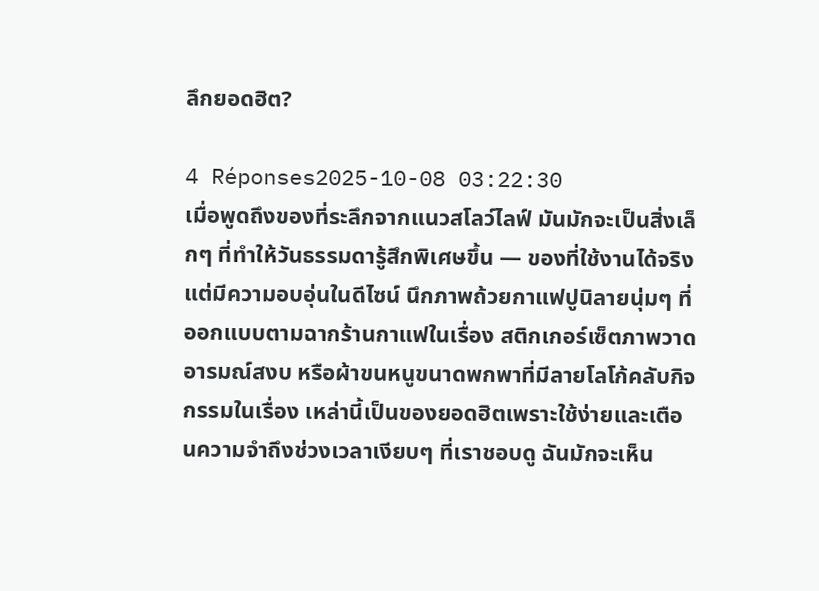ลึกยอดฮิต?

4 Réponses2025-10-08 03:22:30
เมื่อพูดถึงของที่ระลึกจากแนวสโลว์ไลฟ์ มันมักจะเป็นสิ่งเล็กๆ ที่ทำให้วันธรรมดารู้สึกพิเศษขึ้น — ของที่ใช้งานได้จริงแต่มีความอบอุ่นในดีไซน์ นึกภาพถ้วยกาแฟปูนิลายนุ่มๆ ที่ออกแบบตามฉากร้านกาแฟในเรื่อง สติกเกอร์เซ็ตภาพวาดอารมณ์สงบ หรือผ้าขนหนูขนาดพกพาที่มีลายโลโก้คลับกิจกรรมในเรื่อง เหล่านี้เป็นของยอดฮิตเพราะใช้ง่ายและเตือนความจำถึงช่วงเวลาเงียบๆ ที่เราชอบดู ฉันมักจะเห็น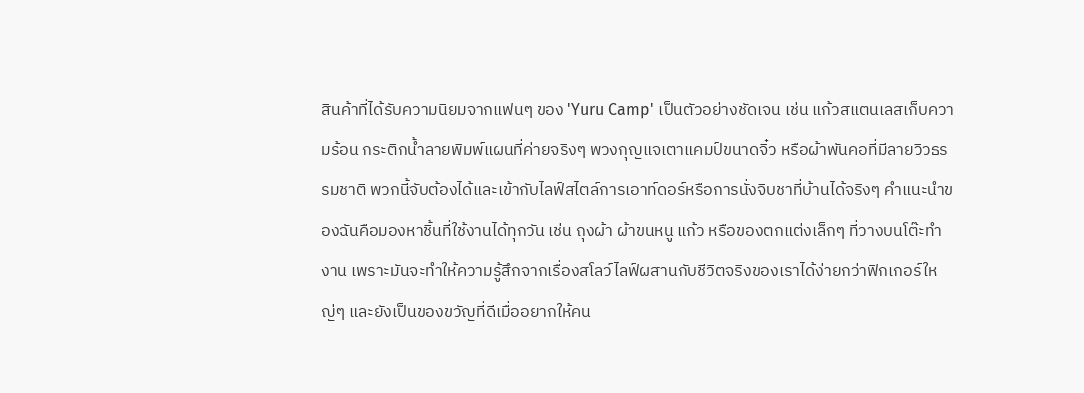สินค้าที่ได้รับความนิยมจากแฟนๆ ของ 'Yuru Camp' เป็นตัวอย่างชัดเจน เช่น แก้วสแตนเลสเก็บความร้อน กระติกน้ำลายพิมพ์แผนที่ค่ายจริงๆ พวงกุญแจเตาแคมป์ขนาดจิ๋ว หรือผ้าพันคอที่มีลายวิวธรรมชาติ พวกนี้จับต้องได้และเข้ากับไลฟ์สไตล์การเอาท์ดอร์หรือการนั่งจิบชาที่บ้านได้จริงๆ คำแนะนำของฉันคือมองหาชิ้นที่ใช้งานได้ทุกวัน เช่น ถุงผ้า ผ้าขนหนู แก้ว หรือของตกแต่งเล็กๆ ที่วางบนโต๊ะทำงาน เพราะมันจะทำให้ความรู้สึกจากเรื่องสโลว์ไลฟ์ผสานกับชีวิตจริงของเราได้ง่ายกว่าฟิกเกอร์ใหญ่ๆ และยังเป็นของขวัญที่ดีเมื่ออยากให้คน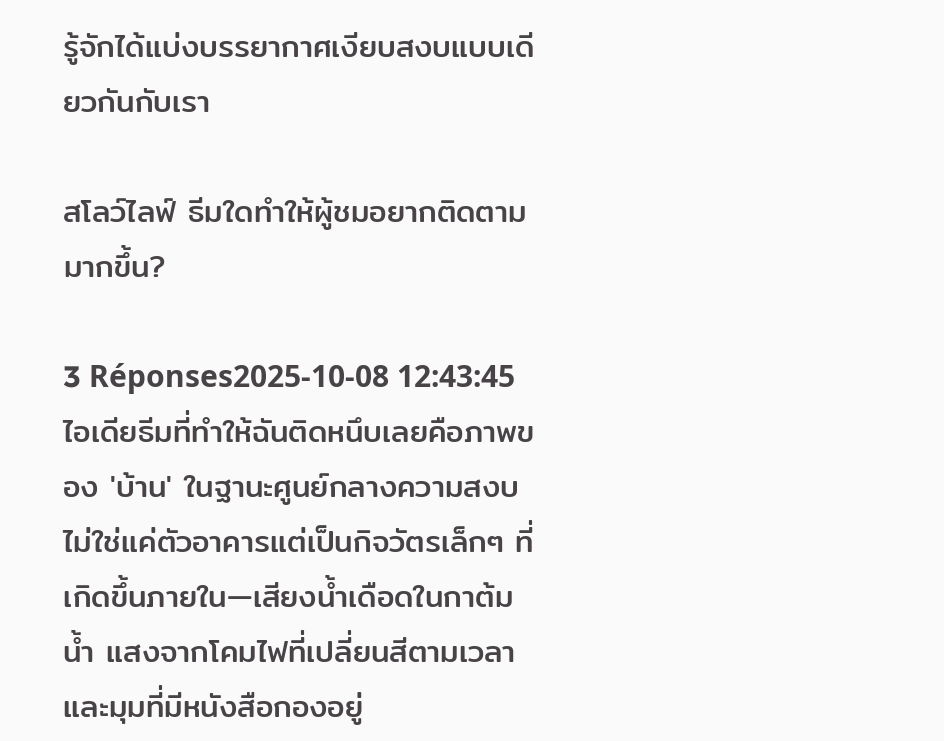รู้จักได้แบ่งบรรยากาศเงียบสงบแบบเดียวกันกับเรา

สโลว์ไลฟ์ ธีมใดทำให้ผู้ชมอยากติดตามมากขึ้น?

3 Réponses2025-10-08 12:43:45
ไอเดียธีมที่ทำให้ฉันติดหนึบเลยคือภาพของ 'บ้าน' ในฐานะศูนย์กลางความสงบ ไม่ใช่แค่ตัวอาคารแต่เป็นกิจวัตรเล็กๆ ที่เกิดขึ้นภายใน—เสียงน้ำเดือดในกาต้มน้ำ แสงจากโคมไฟที่เปลี่ยนสีตามเวลา และมุมที่มีหนังสือกองอยู่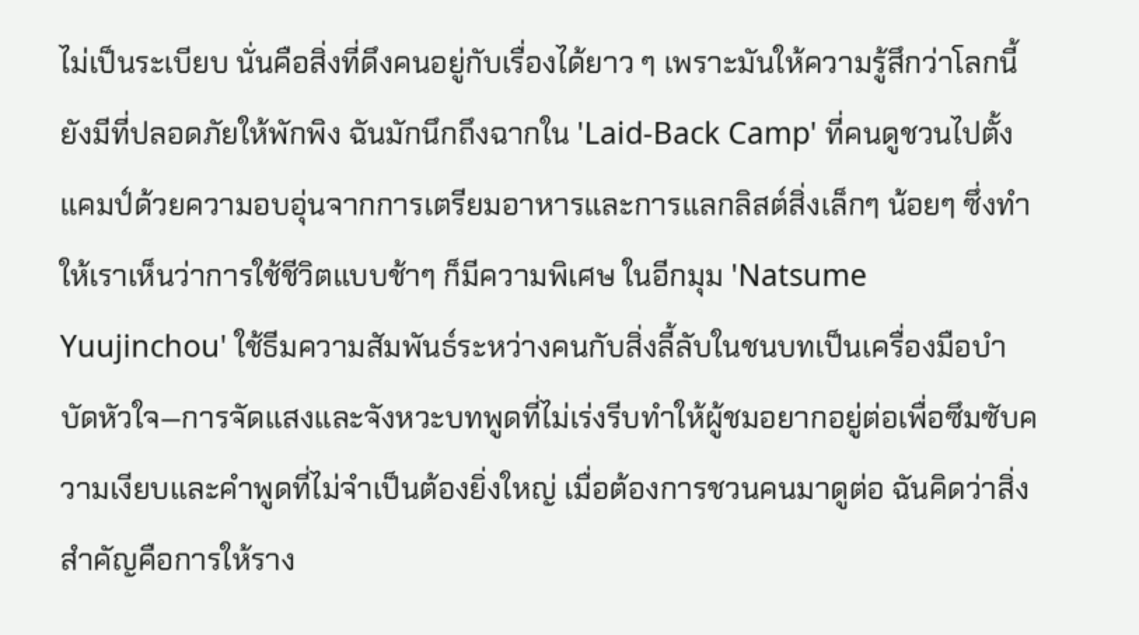ไม่เป็นระเบียบ นั่นคือสิ่งที่ดึงคนอยู่กับเรื่องได้ยาว ๆ เพราะมันให้ความรู้สึกว่าโลกนี้ยังมีที่ปลอดภัยให้พักพิง ฉันมักนึกถึงฉากใน 'Laid-Back Camp' ที่คนดูชวนไปตั้งแคมป์ด้วยความอบอุ่นจากการเตรียมอาหารและการแลกลิสต์สิ่งเล็กๆ น้อยๆ ซึ่งทำให้เราเห็นว่าการใช้ชีวิตแบบช้าๆ ก็มีความพิเศษ ในอีกมุม 'Natsume Yuujinchou' ใช้ธีมความสัมพันธ์ระหว่างคนกับสิ่งลี้ลับในชนบทเป็นเครื่องมือบำบัดหัวใจ—การจัดแสงและจังหวะบทพูดที่ไม่เร่งรีบทำให้ผู้ชมอยากอยู่ต่อเพื่อซึมซับความเงียบและคำพูดที่ไม่จำเป็นต้องยิ่งใหญ่ เมื่อต้องการชวนคนมาดูต่อ ฉันคิดว่าสิ่งสำคัญคือการให้ราง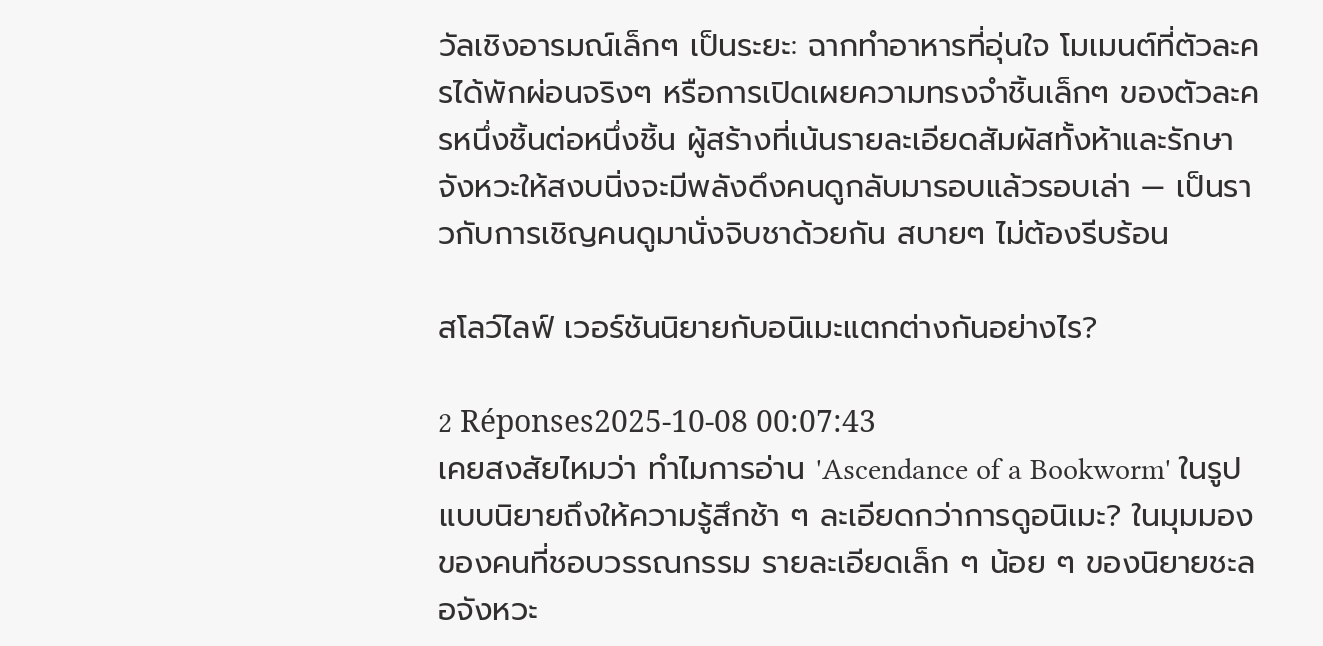วัลเชิงอารมณ์เล็กๆ เป็นระยะ: ฉากทำอาหารที่อุ่นใจ โมเมนต์ที่ตัวละครได้พักผ่อนจริงๆ หรือการเปิดเผยความทรงจำชิ้นเล็กๆ ของตัวละครหนึ่งชิ้นต่อหนึ่งชิ้น ผู้สร้างที่เน้นรายละเอียดสัมผัสทั้งห้าและรักษาจังหวะให้สงบนิ่งจะมีพลังดึงคนดูกลับมารอบแล้วรอบเล่า — เป็นราวกับการเชิญคนดูมานั่งจิบชาด้วยกัน สบายๆ ไม่ต้องรีบร้อน

สโลว์ไลฟ์ เวอร์ชันนิยายกับอนิเมะแตกต่างกันอย่างไร?

2 Réponses2025-10-08 00:07:43
เคยสงสัยไหมว่า ทำไมการอ่าน 'Ascendance of a Bookworm' ในรูปแบบนิยายถึงให้ความรู้สึกช้า ๆ ละเอียดกว่าการดูอนิเมะ? ในมุมมองของคนที่ชอบวรรณกรรม รายละเอียดเล็ก ๆ น้อย ๆ ของนิยายชะลอจังหวะ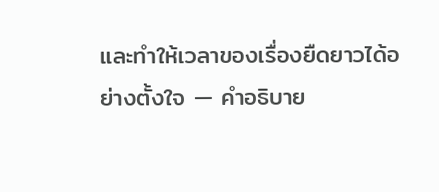และทำให้เวลาของเรื่องยืดยาวได้อย่างตั้งใจ — คำอธิบาย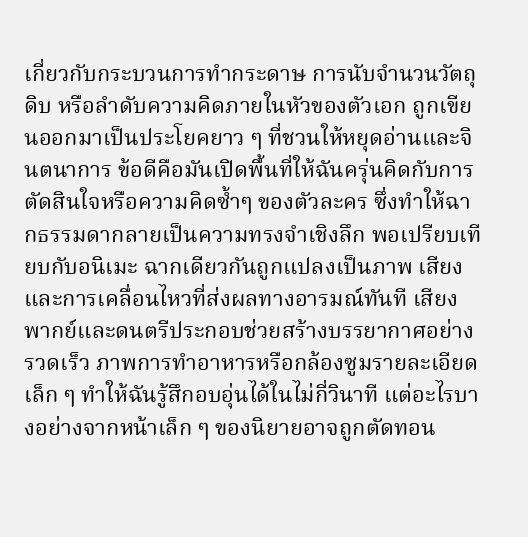เกี่ยวกับกระบวนการทำกระดาษ การนับจำนวนวัตถุดิบ หรือลำดับความคิดภายในหัวของตัวเอก ถูกเขียนออกมาเป็นประโยคยาว ๆ ที่ชวนให้หยุดอ่านและจินตนาการ ข้อดีคือมันเปิดพื้นที่ให้ฉันครุ่นคิดกับการตัดสินใจหรือความคิดซ้ำๆ ของตัวละคร ซึ่งทำให้ฉากธรรมดากลายเป็นความทรงจำเชิงลึก พอเปรียบเทียบกับอนิเมะ ฉากเดียวกันถูกแปลงเป็นภาพ เสียง และการเคลื่อนไหวที่ส่งผลทางอารมณ์ทันที เสียงพากย์และดนตรีประกอบช่วยสร้างบรรยากาศอย่างรวดเร็ว ภาพการทำอาหารหรือกล้องซูมรายละเอียดเล็ก ๆ ทำให้ฉันรู้สึกอบอุ่นได้ในไม่กี่วินาที แต่อะไรบางอย่างจากหน้าเล็ก ๆ ของนิยายอาจถูกตัดทอน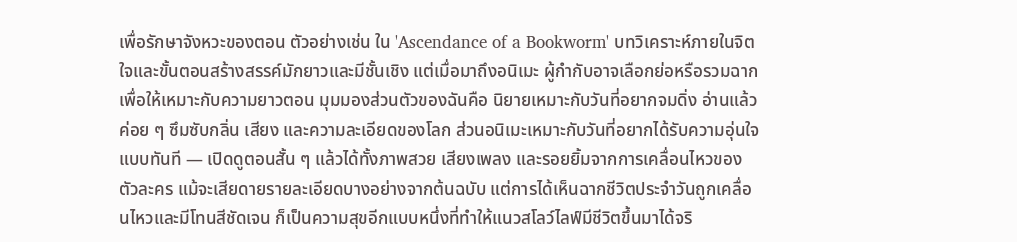เพื่อรักษาจังหวะของตอน ตัวอย่างเช่น ใน 'Ascendance of a Bookworm' บทวิเคราะห์ภายในจิตใจและขั้นตอนสร้างสรรค์มักยาวและมีชั้นเชิง แต่เมื่อมาถึงอนิเมะ ผู้กำกับอาจเลือกย่อหรือรวมฉากเพื่อให้เหมาะกับความยาวตอน มุมมองส่วนตัวของฉันคือ นิยายเหมาะกับวันที่อยากจมดิ่ง อ่านแล้วค่อย ๆ ซึมซับกลิ่น เสียง และความละเอียดของโลก ส่วนอนิเมะเหมาะกับวันที่อยากได้รับความอุ่นใจแบบทันที — เปิดดูตอนสั้น ๆ แล้วได้ทั้งภาพสวย เสียงเพลง และรอยยิ้มจากการเคลื่อนไหวของตัวละคร แม้จะเสียดายรายละเอียดบางอย่างจากต้นฉบับ แต่การได้เห็นฉากชีวิตประจำวันถูกเคลื่อนไหวและมีโทนสีชัดเจน ก็เป็นความสุขอีกแบบหนึ่งที่ทำให้แนวสโลว์ไลฟ์มีชีวิตขึ้นมาได้จริ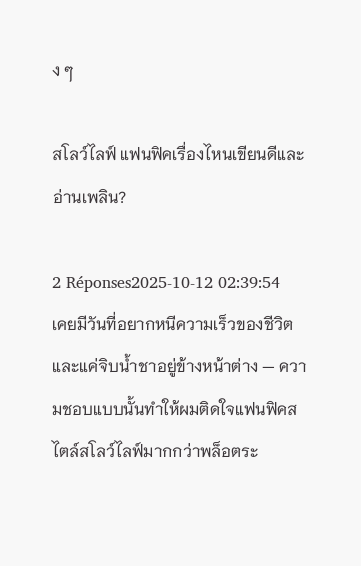ง ๆ

สโลว์ไลฟ์ แฟนฟิคเรื่องไหนเขียนดีและอ่านเพลิน?

2 Réponses2025-10-12 02:39:54
เคยมีวันที่อยากหนีความเร็วของชีวิตและแค่จิบน้ำชาอยู่ข้างหน้าต่าง — ความชอบแบบนั้นทำให้ผมติดใจแฟนฟิคสไตล์สโลว์ไลฟ์มากกว่าพล็อตระ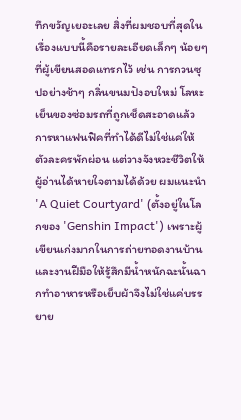ทึกขวัญเยอะเลย สิ่งที่ผมชอบที่สุดในเรื่องแบบนี้คือรายละเอียดเล็กๆ น้อยๆ ที่ผู้เขียนสอดแทรกไว้ เช่น การกวนซุปอย่างช้าๆ กลิ่นขนมปังอบใหม่ โลหะเย็นของซ่อมรถที่ถูกเช็ดสะอาดแล้ว การหาแฟนฟิคที่ทำได้ดีไม่ใช่แค่ให้ตัวละครพักผ่อน แต่วางจังหวะชีวิตให้ผู้อ่านได้หายใจตามได้ด้วย ผมแนะนำ 'A Quiet Courtyard' (ตั้งอยู่ในโลกของ 'Genshin Impact') เพราะผู้เขียนเก่งมากในการถ่ายทอดงานบ้านและงานฝีมือให้รู้สึกมีน้ำหนักฉะนั้นฉากทำอาหารหรือเย็บผ้าจึงไม่ใช่แค่บรรยาย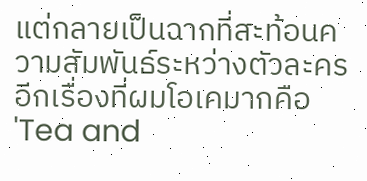แต่กลายเป็นฉากที่สะท้อนความสัมพันธ์ระหว่างตัวละคร อีกเรื่องที่ผมโอเคมากคือ 'Tea and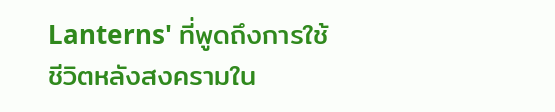Lanterns' ที่พูดถึงการใช้ชีวิตหลังสงครามใน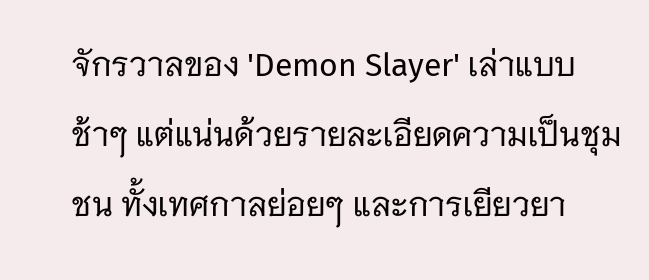จักรวาลของ 'Demon Slayer' เล่าแบบช้าๆ แต่แน่นด้วยรายละเอียดความเป็นชุมชน ทั้งเทศกาลย่อยๆ และการเยียวยา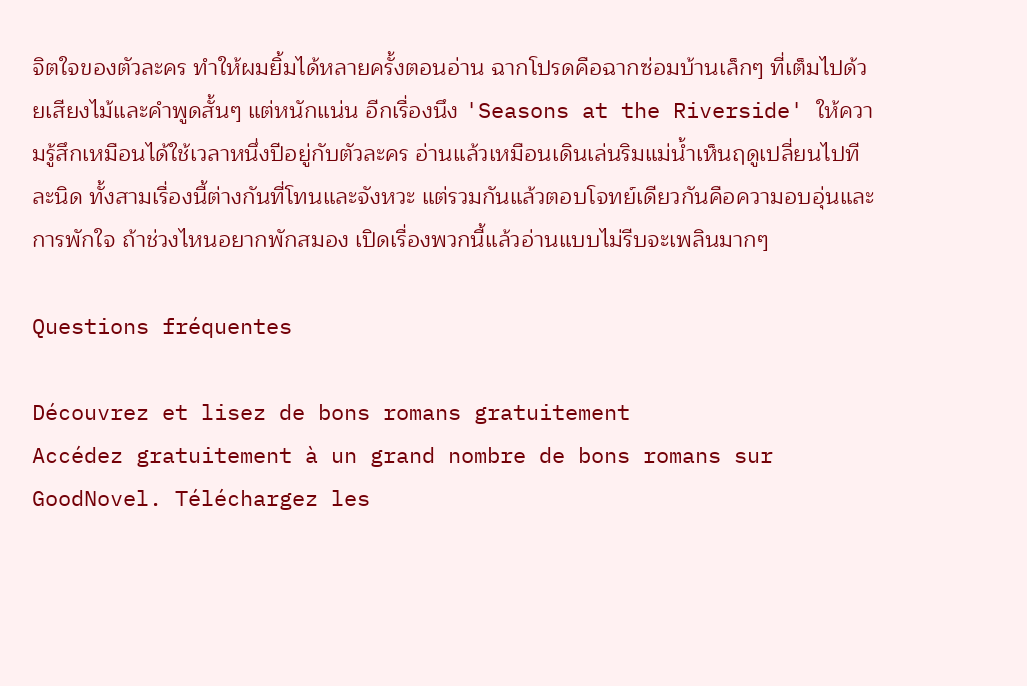จิตใจของตัวละคร ทำให้ผมยิ้มได้หลายครั้งตอนอ่าน ฉากโปรดคือฉากซ่อมบ้านเล็กๆ ที่เต็มไปด้วยเสียงไม้และคำพูดสั้นๆ แต่หนักแน่น อีกเรื่องนึง 'Seasons at the Riverside' ให้ความรู้สึกเหมือนได้ใช้เวลาหนึ่งปีอยู่กับตัวละคร อ่านแล้วเหมือนเดินเล่นริมแม่น้ำเห็นฤดูเปลี่ยนไปทีละนิด ทั้งสามเรื่องนี้ต่างกันที่โทนและจังหวะ แต่รวมกันแล้วตอบโจทย์เดียวกันคือความอบอุ่นและการพักใจ ถ้าช่วงไหนอยากพักสมอง เปิดเรื่องพวกนี้แล้วอ่านแบบไม่รีบจะเพลินมากๆ

Questions fréquentes

Découvrez et lisez de bons romans gratuitement
Accédez gratuitement à un grand nombre de bons romans sur GoodNovel. Téléchargez les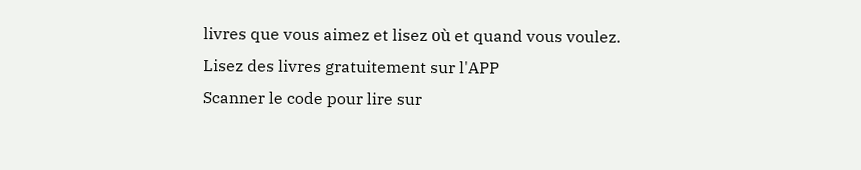livres que vous aimez et lisez où et quand vous voulez.
Lisez des livres gratuitement sur l'APP
Scanner le code pour lire sur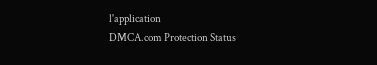l'application
DMCA.com Protection Status